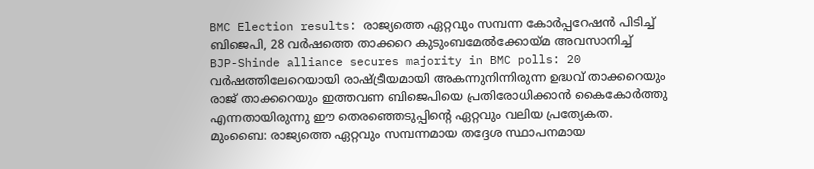BMC Election results: രാജ്യത്തെ ഏറ്റവും സമ്പന്ന കോർപ്പറേഷൻ പിടിച്ച് ബിജെപി, 28 വർഷത്തെ താക്കറെ കുടുംബമേൽക്കോയ്മ അവസാനിച്ച്
BJP-Shinde alliance secures majority in BMC polls: 20 വർഷത്തിലേറെയായി രാഷ്ട്രീയമായി അകന്നുനിന്നിരുന്ന ഉദ്ധവ് താക്കറെയും രാജ് താക്കറെയും ഇത്തവണ ബിജെപിയെ പ്രതിരോധിക്കാൻ കൈകോർത്തു എന്നതായിരുന്നു ഈ തെരഞ്ഞെടുപ്പിന്റെ ഏറ്റവും വലിയ പ്രത്യേകത.
മുംബൈ: രാജ്യത്തെ ഏറ്റവും സമ്പന്നമായ തദ്ദേശ സ്ഥാപനമായ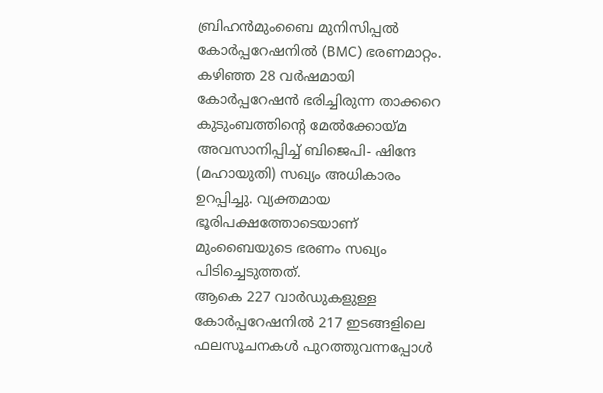ബ്രിഹൻമുംബൈ മുനിസിപ്പൽ കോർപ്പറേഷനിൽ (BMC) ഭരണമാറ്റം. കഴിഞ്ഞ 28 വർഷമായി കോർപ്പറേഷൻ ഭരിച്ചിരുന്ന താക്കറെ കുടുംബത്തിന്റെ മേൽക്കോയ്മ അവസാനിപ്പിച്ച് ബിജെപി- ഷിന്ദേ (മഹായുതി) സഖ്യം അധികാരം ഉറപ്പിച്ചു. വ്യക്തമായ ഭൂരിപക്ഷത്തോടെയാണ് മുംബൈയുടെ ഭരണം സഖ്യം പിടിച്ചെടുത്തത്.
ആകെ 227 വാർഡുകളുള്ള കോർപ്പറേഷനിൽ 217 ഇടങ്ങളിലെ ഫലസൂചനകൾ പുറത്തുവന്നപ്പോൾ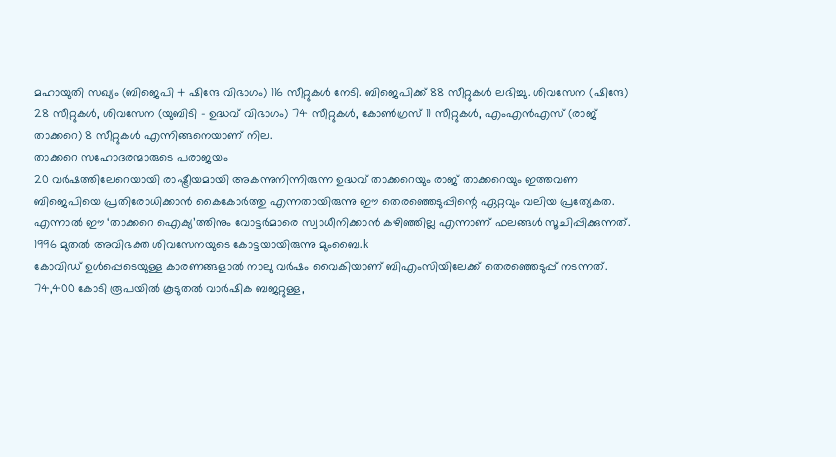മഹായുതി സഖ്യം (ബിജെപി + ഷിന്ദേ വിഭാഗം) 116 സീറ്റുകൾ നേടി. ബിജെപിക്ക് 88 സീറ്റുകൾ ലഭിച്ചു. ശിവസേന (ഷിന്ദേ) 28 സീറ്റുകൾ, ശിവസേന (യുബിടി – ഉദ്ധവ് വിഭാഗം) 74 സീറ്റുകൾ, കോൺഗ്രസ് 11 സീറ്റുകൾ, എംഎൻഎസ് (രാജ് താക്കറെ) 8 സീറ്റുകൾ എന്നിങ്ങനെയാണ് നില.
താക്കറെ സഹോദരന്മാരുടെ പരാജയം
20 വർഷത്തിലേറെയായി രാഷ്ട്രീയമായി അകന്നുനിന്നിരുന്ന ഉദ്ധവ് താക്കറെയും രാജ് താക്കറെയും ഇത്തവണ ബിജെപിയെ പ്രതിരോധിക്കാൻ കൈകോർത്തു എന്നതായിരുന്നു ഈ തെരഞ്ഞെടുപ്പിന്റെ ഏറ്റവും വലിയ പ്രത്യേകത. എന്നാൽ ഈ ‘താക്കറെ ഐക്യ’ത്തിനും വോട്ടർമാരെ സ്വാധീനിക്കാൻ കഴിഞ്ഞില്ല എന്നാണ് ഫലങ്ങൾ സൂചിപ്പിക്കുന്നത്. 1996 മുതൽ അവിഭക്ത ശിവസേനയുടെ കോട്ടയായിരുന്നു മുംബൈ.k
കോവിഡ് ഉൾപ്പെടെയുള്ള കാരണങ്ങളാൽ നാലു വർഷം വൈകിയാണ് ബിഎംസിയിലേക്ക് തെരഞ്ഞെടുപ്പ് നടന്നത്. 74,400 കോടി രൂപയിൽ കൂടുതൽ വാർഷിക ബജറ്റുള്ള,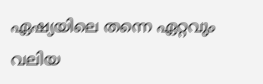ഏഷ്യയിലെ തന്നെ ഏറ്റവും വലിയ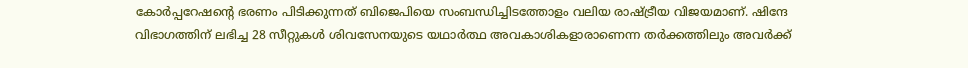കോർപ്പറേഷന്റെ ഭരണം പിടിക്കുന്നത് ബിജെപിയെ സംബന്ധിച്ചിടത്തോളം വലിയ രാഷ്ട്രീയ വിജയമാണ്. ഷിന്ദേ വിഭാഗത്തിന് ലഭിച്ച 28 സീറ്റുകൾ ശിവസേനയുടെ യഥാർത്ഥ അവകാശികളാരാണെന്ന തർക്കത്തിലും അവർക്ക്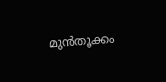മുൻതൂക്കം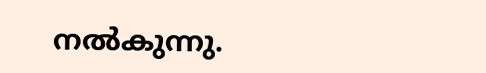നൽകുന്നു.